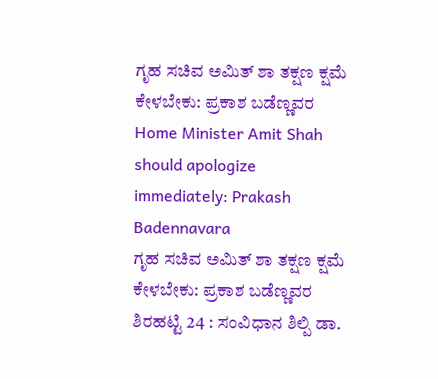ಗೃಹ ಸಚಿವ ಅಮಿತ್ ಶಾ ತಕ್ಷಣ ಕ್ಷಮೆ ಕೇಳಬೇಕು: ಪ್ರಕಾಶ ಬಡೆಣ್ಣವರ
Home Minister Amit Shah should apologize immediately: Prakash Badennavara
ಗೃಹ ಸಚಿವ ಅಮಿತ್ ಶಾ ತಕ್ಷಣ ಕ್ಷಮೆ ಕೇಳಬೇಕು: ಪ್ರಕಾಶ ಬಡೆಣ್ಣವರ
ಶಿರಹಟ್ಟಿ 24 : ಸಂವಿಧಾನ ಶಿಲ್ಪಿ ಡಾ.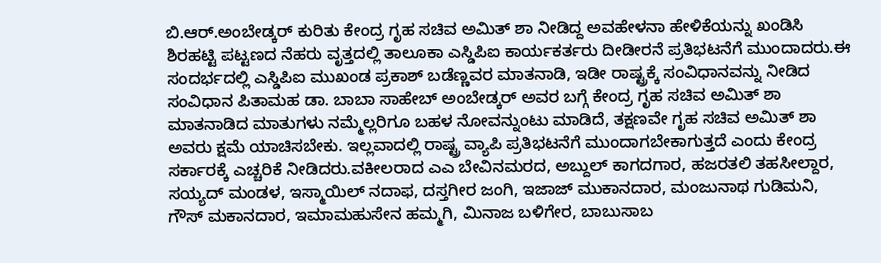ಬಿ.ಆರ್.ಅಂಬೇಡ್ಕರ್ ಕುರಿತು ಕೇಂದ್ರ ಗೃಹ ಸಚಿವ ಅಮಿತ್ ಶಾ ನೀಡಿದ್ದ ಅವಹೇಳನಾ ಹೇಳಿಕೆಯನ್ನು ಖಂಡಿಸಿ ಶಿರಹಟ್ಟಿ ಪಟ್ಟಣದ ನೆಹರು ವೃತ್ತದಲ್ಲಿ ತಾಲೂಕಾ ಎಸ್ಡಿಪಿಐ ಕಾರ್ಯಕರ್ತರು ದೀಡೀರನೆ ಪ್ರತಿಭಟನೆಗೆ ಮುಂದಾದರು.ಈ ಸಂದರ್ಭದಲ್ಲಿ ಎಸ್ಡಿಪಿಐ ಮುಖಂಡ ಪ್ರಕಾಶ್ ಬಡೆಣ್ಣವರ ಮಾತನಾಡಿ, ಇಡೀ ರಾಷ್ಟ್ರಕ್ಕೆ ಸಂವಿಧಾನವನ್ನು ನೀಡಿದ ಸಂವಿಧಾನ ಪಿತಾಮಹ ಡಾ. ಬಾಬಾ ಸಾಹೇಬ್ ಅಂಬೇಡ್ಕರ್ ಅವರ ಬಗ್ಗೆ ಕೇಂದ್ರ ಗೃಹ ಸಚಿವ ಅಮಿತ್ ಶಾ ಮಾತನಾಡಿದ ಮಾತುಗಳು ನಮ್ಮೆಲ್ಲರಿಗೂ ಬಹಳ ನೋವನ್ನುಂಟು ಮಾಡಿದೆ, ತಕ್ಷಣವೇ ಗೃಹ ಸಚಿವ ಅಮಿತ್ ಶಾ ಅವರು ಕ್ಷಮೆ ಯಾಚಿಸಬೇಕು. ಇಲ್ಲವಾದಲ್ಲಿ ರಾಷ್ಟ್ರ ವ್ಯಾಪಿ ಪ್ರತಿಭಟನೆಗೆ ಮುಂದಾಗಬೇಕಾಗುತ್ತದೆ ಎಂದು ಕೇಂದ್ರ ಸರ್ಕಾರಕ್ಕೆ ಎಚ್ಚರಿಕೆ ನೀಡಿದರು.ವಕೀಲರಾದ ಎಎ ಬೇವಿನಮರದ, ಅಬ್ದುಲ್ ಕಾಗದಗಾರ, ಹಜರತಲಿ ತಹಸೀಲ್ದಾರ, ಸಯ್ಯದ್ ಮಂಡಳ, ಇಸ್ಮಾಯಿಲ್ ನದಾಫ, ದಸ್ತಗೀರ ಜಂಗಿ, ಇಜಾಜ್ ಮುಕಾನದಾರ, ಮಂಜುನಾಥ ಗುಡಿಮನಿ, ಗೌಸ್ ಮಕಾನದಾರ, ಇಮಾಮಹುಸೇನ ಹಮ್ಮಗಿ, ಮಿನಾಜ ಬಳಿಗೇರ, ಬಾಬುಸಾಬ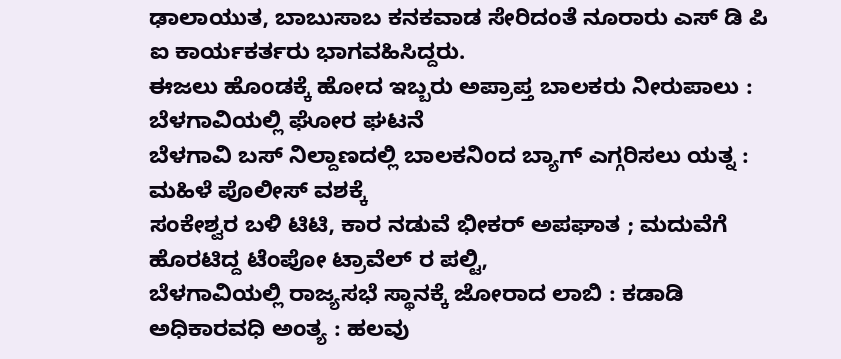ಢಾಲಾಯುತ, ಬಾಬುಸಾಬ ಕನಕವಾಡ ಸೇರಿದಂತೆ ನೂರಾರು ಎಸ್ ಡಿ ಪಿ ಐ ಕಾರ್ಯಕರ್ತರು ಭಾಗವಹಿಸಿದ್ದರು.
ಈಜಲು ಹೊಂಡಕ್ಕೆ ಹೋದ ಇಬ್ಬರು ಅಪ್ರಾಪ್ತ ಬಾಲಕರು ನೀರುಪಾಲು : ಬೆಳಗಾವಿಯಲ್ಲಿ ಘೋರ ಘಟನೆ
ಬೆಳಗಾವಿ ಬಸ್ ನಿಲ್ದಾಣದಲ್ಲಿ ಬಾಲಕನಿಂದ ಬ್ಯಾಗ್ ಎಗ್ಗರಿಸಲು ಯತ್ನ : ಮಹಿಳೆ ಪೊಲೀಸ್ ವಶಕ್ಕೆ
ಸಂಕೇಶ್ವರ ಬಳಿ ಟಿಟಿ, ಕಾರ ನಡುವೆ ಭೀಕರ್ ಅಪಘಾತ ; ಮದುವೆಗೆ ಹೊರಟಿದ್ದ ಟೆಂಪೋ ಟ್ರಾವೆಲ್ ರ ಪಲ್ಟಿ,
ಬೆಳಗಾವಿಯಲ್ಲಿ ರಾಜ್ಯಸಭೆ ಸ್ಥಾನಕ್ಕೆ ಜೋರಾದ ಲಾಬಿ : ಕಡಾಡಿ ಅಧಿಕಾರವಧಿ ಅಂತ್ಯ : ಹಲವು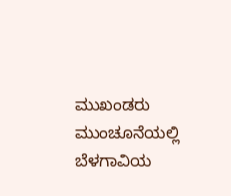ಮುಖಂಡರು ಮುಂಚೂನೆಯಲ್ಲಿ
ಬೆಳಗಾವಿಯ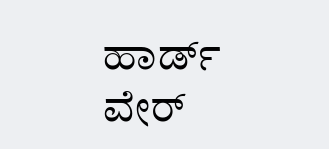ಹಾರ್ಡ್ ವೇರ್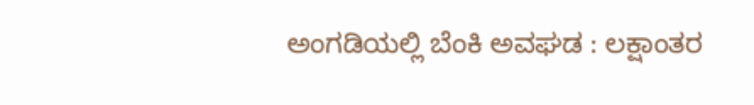ಅಂಗಡಿಯಲ್ಲಿ ಬೆಂಕಿ ಅವಘಡ : ಲಕ್ಷಾಂತರ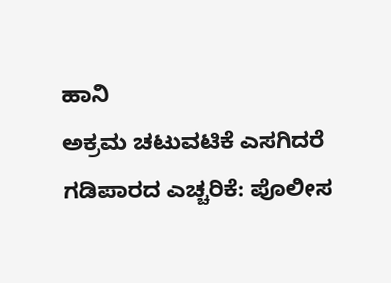ಹಾನಿ
ಅಕ್ರಮ ಚಟುವಟಿಕೆ ಎಸಗಿದರೆ ಗಡಿಪಾರದ ಎಚ್ಚರಿಕೆ: ಪೊಲೀಸ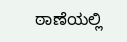ಠಾಣೆಯಲ್ಲಿ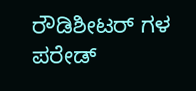ರೌಡಿಶೀಟರ್ ಗಳ ಪರೇಡ್